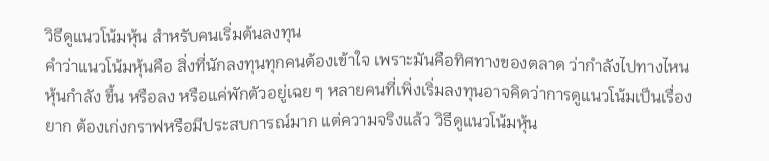วิธีดูแนวโน้มหุ้น สำหรับคนเริ่มต้นลงทุน
คำว่าแนวโน้มหุ้นคือ สิ่งที่นักลงทุนทุกคนต้องเข้าใจ เพราะมันคือทิศทางของตลาด ว่ากำลังไปทางไหน หุ้นกำลัง ขึ้น หรือลง หรือแค่พักตัวอยู่เฉย ๆ หลายคนที่เพิ่งเริ่มลงทุนอาจคิดว่าการดูแนวโน้มเป็นเรื่องยาก ต้องเก่งกราฟหรือมีประสบการณ์มาก แต่ความจริงแล้ว วิธีดูแนวโน้มหุ้น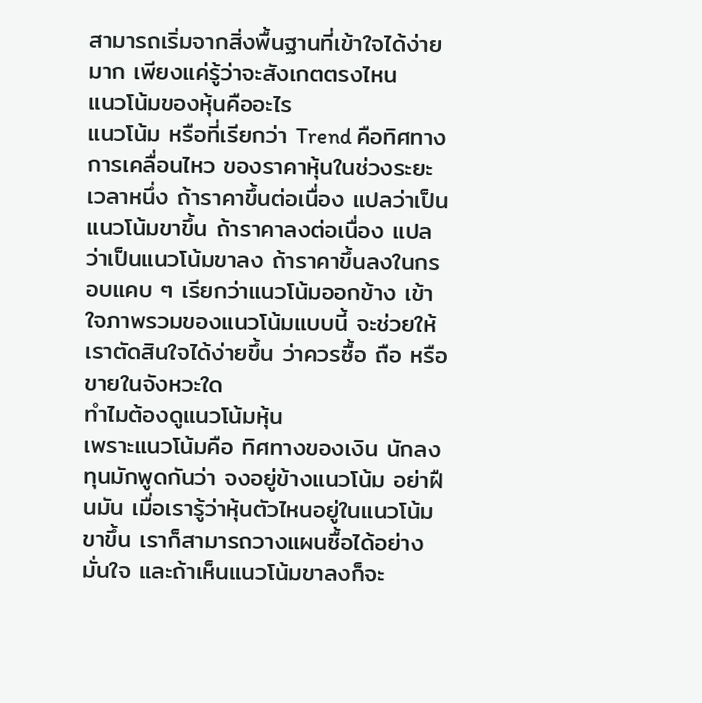สามารถเริ่มจากสิ่งพื้นฐานที่เข้าใจได้ง่ายมาก เพียงแค่รู้ว่าจะสังเกตตรงไหน
แนวโน้มของหุ้นคืออะไร
แนวโน้ม หรือที่เรียกว่า Trend คือทิศทางการเคลื่อนไหว ของราคาหุ้นในช่วงระยะเวลาหนึ่ง ถ้าราคาขึ้นต่อเนื่อง แปลว่าเป็นแนวโน้มขาขึ้น ถ้าราคาลงต่อเนื่อง แปลว่าเป็นแนวโน้มขาลง ถ้าราคาขึ้นลงในกรอบแคบ ๆ เรียกว่าแนวโน้มออกข้าง เข้าใจภาพรวมของแนวโน้มแบบนี้ จะช่วยให้เราตัดสินใจได้ง่ายขึ้น ว่าควรซื้อ ถือ หรือขายในจังหวะใด
ทำไมต้องดูแนวโน้มหุ้น
เพราะแนวโน้มคือ ทิศทางของเงิน นักลงทุนมักพูดกันว่า จงอยู่ข้างแนวโน้ม อย่าฝืนมัน เมื่อเรารู้ว่าหุ้นตัวไหนอยู่ในแนวโน้มขาขึ้น เราก็สามารถวางแผนซื้อได้อย่างมั่นใจ และถ้าเห็นแนวโน้มขาลงก็จะ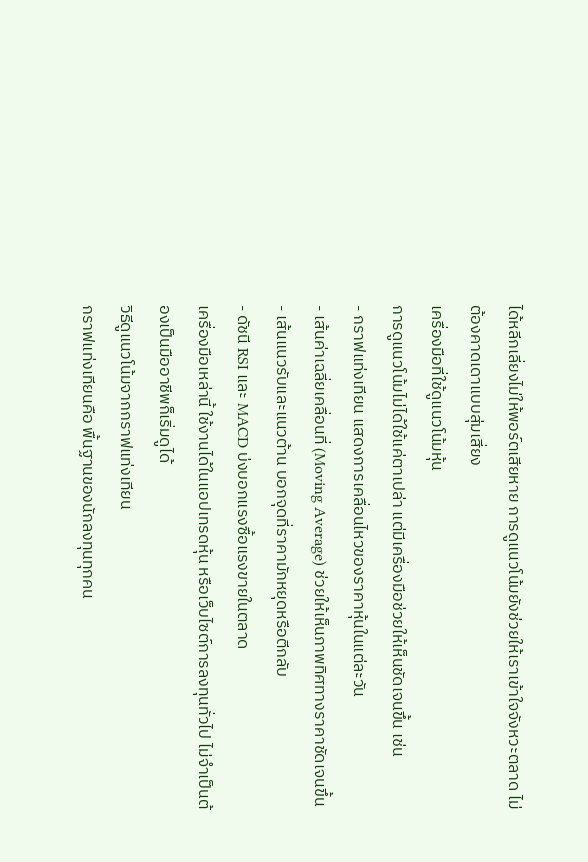ได้หลีกเลี่ยงไม่ให้พอร์ตเสียหาย การดูแนวโน้มยังช่วยให้เราเข้าใจจังหวะตลาด ไม่ต้องคาดเดาแบบสุ่มเสี่ยง
เครื่องมือที่ใช้ดูแนวโน้มหุ้น
การดูแนวโน้มไม่ได้ใช้แค่ตาเปล่า แต่มีเครื่องมือช่วยให้เห็นชัดเจนขึ้น เช่น
- กราฟแท่งเทียน แสดงการเคลื่อนไหวของราคาหุ้นในแต่ละวัน
- เส้นค่าเฉลี่ยเคลื่อนที่ (Moving Average) ช่วยให้เห็นภาพทิศทางราคาชัดเจนขึ้น
- เส้นแนวรับและแนวต้าน บอกจุดที่ราคามักหยุดหรือตีกลับ
- ดัชนี RSI และ MACD บ่งบอกแรงซื้อแรงขายในตลาด
เครื่องมือเหล่านี้ ใช้งานได้ในแอปเทรดหุ้น หรือเว็บไซต์การลงทุนทั่วไป ไม่จำเป็นต้องเป็นมืออาชีพก็เริ่มดูได้
วิธีดูแนวโน้มจากกราฟแท่งเทียน
กราฟแท่งเทียนคือ พื้นฐานของนักลงทุนทุกคน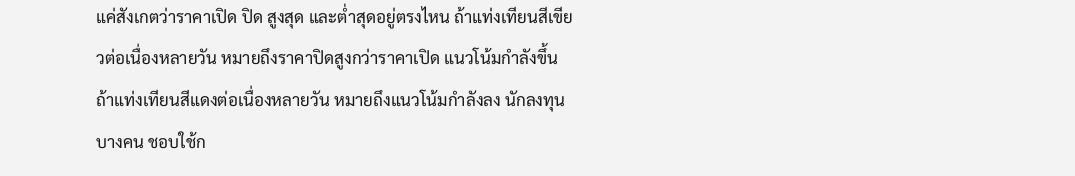แค่สังเกตว่าราคาเปิด ปิด สูงสุด และต่ำสุดอยู่ตรงไหน ถ้าแท่งเทียนสีเขียวต่อเนื่องหลายวัน หมายถึงราคาปิดสูงกว่าราคาเปิด แนวโน้มกำลังขึ้น ถ้าแท่งเทียนสีแดงต่อเนื่องหลายวัน หมายถึงแนวโน้มกำลังลง นักลงทุนบางคน ชอบใช้ก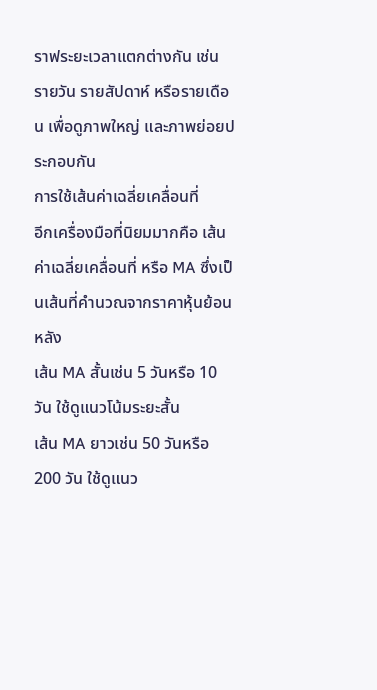ราฟระยะเวลาแตกต่างกัน เช่น รายวัน รายสัปดาห์ หรือรายเดือน เพื่อดูภาพใหญ่ และภาพย่อยประกอบกัน
การใช้เส้นค่าเฉลี่ยเคลื่อนที่
อีกเครื่องมือที่นิยมมากคือ เส้นค่าเฉลี่ยเคลื่อนที่ หรือ MA ซึ่งเป็นเส้นที่คำนวณจากราคาหุ้นย้อนหลัง
เส้น MA สั้นเช่น 5 วันหรือ 10 วัน ใช้ดูแนวโน้มระยะสั้น
เส้น MA ยาวเช่น 50 วันหรือ 200 วัน ใช้ดูแนว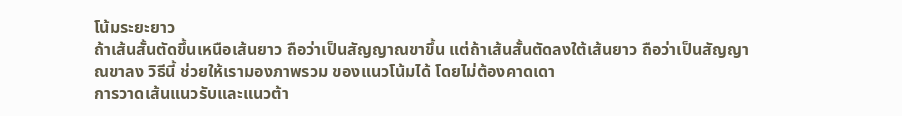โน้มระยะยาว
ถ้าเส้นสั้นตัดขึ้นเหนือเส้นยาว ถือว่าเป็นสัญญาณขาขึ้น แต่ถ้าเส้นสั้นตัดลงใต้เส้นยาว ถือว่าเป็นสัญญาณขาลง วิธีนี้ ช่วยให้เรามองภาพรวม ของแนวโน้มได้ โดยไม่ต้องคาดเดา
การวาดเส้นแนวรับและแนวต้า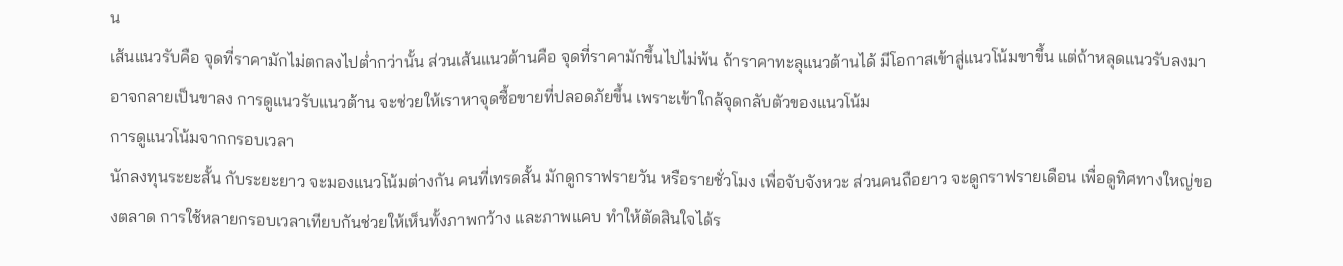น
เส้นแนวรับคือ จุดที่ราคามักไม่ตกลงไปต่ำกว่านั้น ส่วนเส้นแนวต้านคือ จุดที่ราคามักขึ้นไปไม่พ้น ถ้าราคาทะลุแนวต้านได้ มีโอกาสเข้าสู่แนวโน้มขาขึ้น แต่ถ้าหลุดแนวรับลงมา อาจกลายเป็นขาลง การดูแนวรับแนวต้าน จะช่วยให้เราหาจุดซื้อขายที่ปลอดภัยขึ้น เพราะเข้าใกล้จุดกลับตัวของแนวโน้ม
การดูแนวโน้มจากกรอบเวลา
นักลงทุนระยะสั้น กับระยะยาว จะมองแนวโน้มต่างกัน คนที่เทรดสั้น มักดูกราฟรายวัน หรือรายชั่วโมง เพื่อจับจังหวะ ส่วนคนถือยาว จะดูกราฟรายเดือน เพื่อดูทิศทางใหญ่ของตลาด การใช้หลายกรอบเวลาเทียบกันช่วยให้เห็นทั้งภาพกว้าง และภาพแคบ ทำให้ตัดสินใจได้ร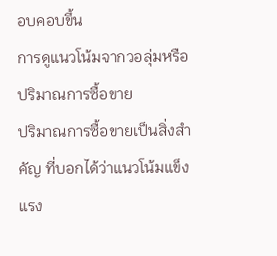อบคอบขึ้น
การดูแนวโน้มจากวอลุ่มหรือปริมาณการซื้อขาย
ปริมาณการซื้อขายเป็นสิ่งสำคัญ ที่บอกได้ว่าแนวโน้มแข็งแรง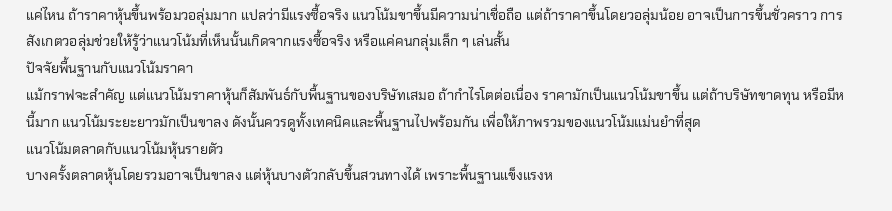แค่ไหน ถ้าราคาหุ้นขึ้นพร้อมวอลุ่มมาก แปลว่ามีแรงซื้อจริง แนวโน้มขาขึ้นมีความน่าเชื่อถือ แต่ถ้าราคาขึ้นโดยวอลุ่มน้อย อาจเป็นการขึ้นชั่วคราว การสังเกตวอลุ่มช่วยให้รู้ว่าแนวโน้มที่เห็นนั้นเกิดจากแรงซื้อจริง หรือแค่คนกลุ่มเล็ก ๆ เล่นสั้น
ปัจจัยพื้นฐานกับแนวโน้มราคา
แม้กราฟจะสำคัญ แต่แนวโน้มราคาหุ้นก็สัมพันธ์กับพื้นฐานของบริษัทเสมอ ถ้ากำไรโตต่อเนื่อง ราคามักเป็นแนวโน้มขาขึ้น แต่ถ้าบริษัทขาดทุน หรือมีหนี้มาก แนวโน้มระยะยาวมักเป็นขาลง ดังนั้นควรดูทั้งเทคนิคและพื้นฐานไปพร้อมกัน เพื่อให้ภาพรวมของแนวโน้มแม่นยำที่สุด
แนวโน้มตลาดกับแนวโน้มหุ้นรายตัว
บางครั้งตลาดหุ้นโดยรวมอาจเป็นขาลง แต่หุ้นบางตัวกลับขึ้นสวนทางได้ เพราะพื้นฐานแข็งแรงห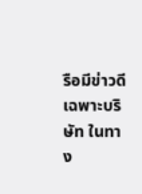รือมีข่าวดีเฉพาะบริษัท ในทาง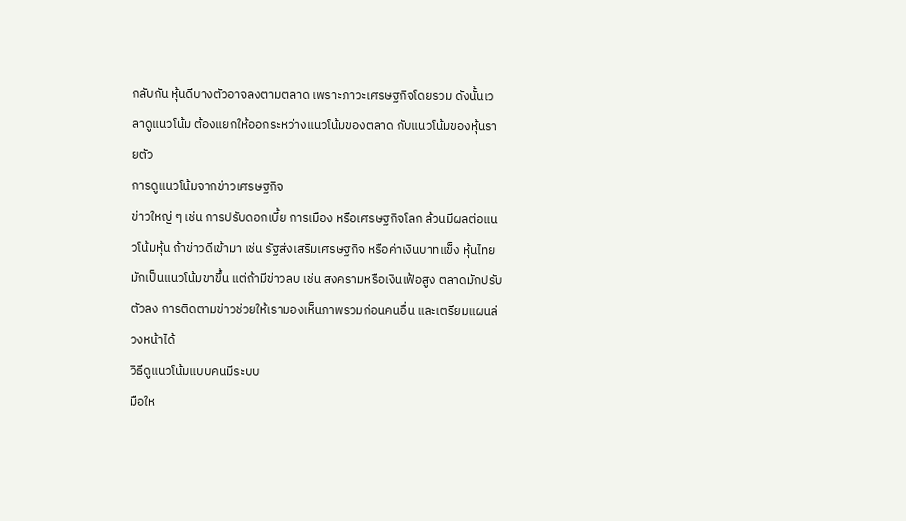กลับกัน หุ้นดีบางตัวอาจลงตามตลาด เพราะภาวะเศรษฐกิจโดยรวม ดังนั้นเวลาดูแนวโน้ม ต้องแยกให้ออกระหว่างแนวโน้มของตลาด กับแนวโน้มของหุ้นรายตัว
การดูแนวโน้มจากข่าวเศรษฐกิจ
ข่าวใหญ่ ๆ เช่น การปรับดอกเบี้ย การเมือง หรือเศรษฐกิจโลก ล้วนมีผลต่อแนวโน้มหุ้น ถ้าข่าวดีเข้ามา เช่น รัฐส่งเสริมเศรษฐกิจ หรือค่าเงินบาทแข็ง หุ้นไทยมักเป็นแนวโน้มขาขึ้น แต่ถ้ามีข่าวลบ เช่น สงครามหรือเงินเฟ้อสูง ตลาดมักปรับตัวลง การติดตามข่าวช่วยให้เรามองเห็นภาพรวมก่อนคนอื่น และเตรียมแผนล่วงหน้าได้
วิธีดูแนวโน้มแบบคนมีระบบ
มือให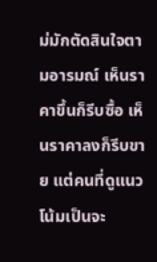ม่มักตัดสินใจตามอารมณ์ เห็นราคาขึ้นก็รีบซื้อ เห็นราคาลงก็รีบขาย แต่คนที่ดูแนวโน้มเป็นจะ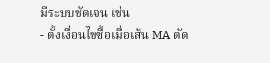มีระบบชัดเจน เช่น
- ตั้งเงื่อนไขซื้อเมื่อเส้น MA ตัด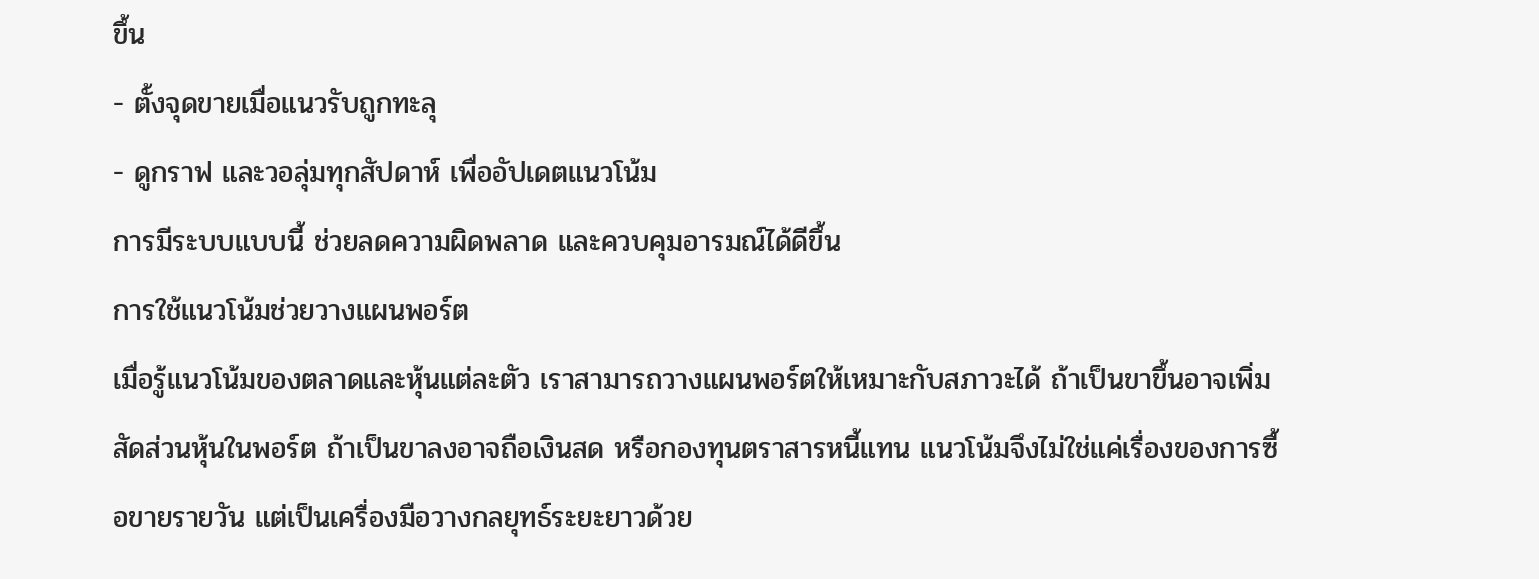ขึ้น
- ตั้งจุดขายเมื่อแนวรับถูกทะลุ
- ดูกราฟ และวอลุ่มทุกสัปดาห์ เพื่ออัปเดตแนวโน้ม
การมีระบบแบบนี้ ช่วยลดความผิดพลาด และควบคุมอารมณ์ได้ดีขึ้น
การใช้แนวโน้มช่วยวางแผนพอร์ต
เมื่อรู้แนวโน้มของตลาดและหุ้นแต่ละตัว เราสามารถวางแผนพอร์ตให้เหมาะกับสภาวะได้ ถ้าเป็นขาขึ้นอาจเพิ่มสัดส่วนหุ้นในพอร์ต ถ้าเป็นขาลงอาจถือเงินสด หรือกองทุนตราสารหนี้แทน แนวโน้มจึงไม่ใช่แค่เรื่องของการซื้อขายรายวัน แต่เป็นเครื่องมือวางกลยุทธ์ระยะยาวด้วย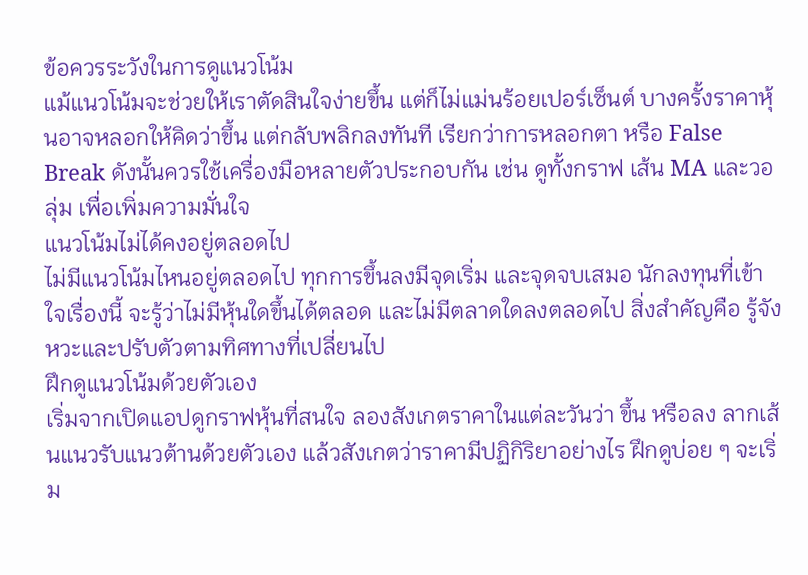ข้อควรระวังในการดูแนวโน้ม
แม้แนวโน้มจะช่วยให้เราตัดสินใจง่ายขึ้น แต่ก็ไม่แม่นร้อยเปอร์เซ็นต์ บางครั้งราคาหุ้นอาจหลอกให้คิดว่าขึ้น แต่กลับพลิกลงทันที เรียกว่าการหลอกตา หรือ False Break ดังนั้นควรใช้เครื่องมือหลายตัวประกอบกัน เช่น ดูทั้งกราฟ เส้น MA และวอลุ่ม เพื่อเพิ่มความมั่นใจ
แนวโน้มไม่ได้คงอยู่ตลอดไป
ไม่มีแนวโน้มไหนอยู่ตลอดไป ทุกการขึ้นลงมีจุดเริ่ม และจุดจบเสมอ นักลงทุนที่เข้าใจเรื่องนี้ จะรู้ว่าไม่มีหุ้นใดขึ้นได้ตลอด และไม่มีตลาดใดลงตลอดไป สิ่งสำคัญคือ รู้จังหวะและปรับตัวตามทิศทางที่เปลี่ยนไป
ฝึกดูแนวโน้มด้วยตัวเอง
เริ่มจากเปิดแอปดูกราฟหุ้นที่สนใจ ลองสังเกตราคาในแต่ละวันว่า ขึ้น หรือลง ลากเส้นแนวรับแนวต้านด้วยตัวเอง แล้วสังเกตว่าราคามีปฏิกิริยาอย่างไร ฝึกดูบ่อย ๆ จะเริ่ม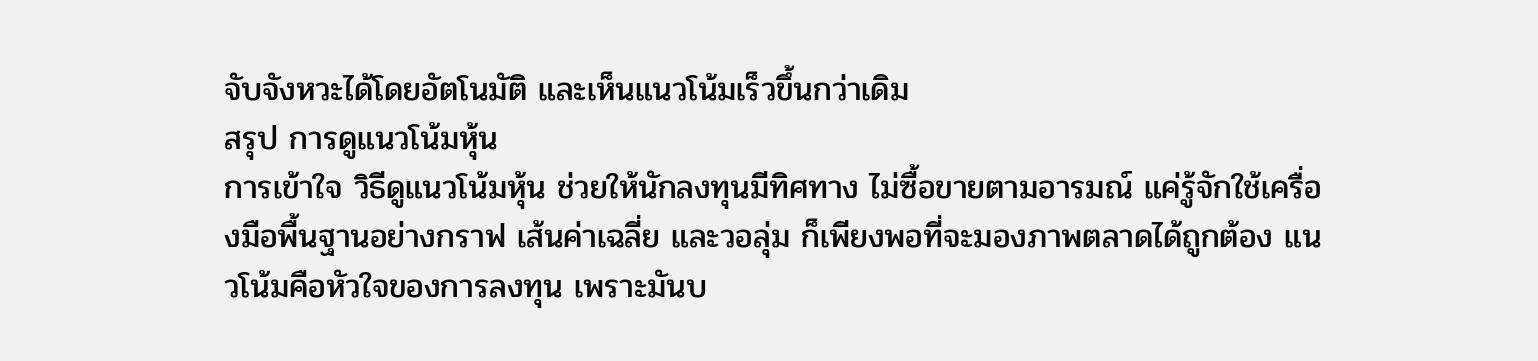จับจังหวะได้โดยอัตโนมัติ และเห็นแนวโน้มเร็วขึ้นกว่าเดิม
สรุป การดูแนวโน้มหุ้น
การเข้าใจ วิธีดูแนวโน้มหุ้น ช่วยให้นักลงทุนมีทิศทาง ไม่ซื้อขายตามอารมณ์ แค่รู้จักใช้เครื่องมือพื้นฐานอย่างกราฟ เส้นค่าเฉลี่ย และวอลุ่ม ก็เพียงพอที่จะมองภาพตลาดได้ถูกต้อง แนวโน้มคือหัวใจของการลงทุน เพราะมันบ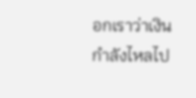อกเราว่าเงินกำลังไหลไป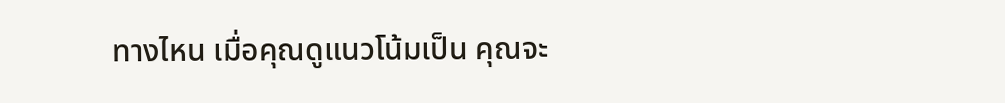ทางไหน เมื่อคุณดูแนวโน้มเป็น คุณจะ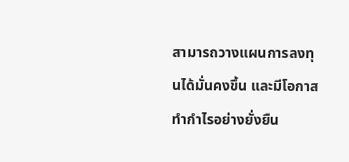สามารถวางแผนการลงทุนได้มั่นคงขึ้น และมีโอกาสทำกำไรอย่างยั่งยืน